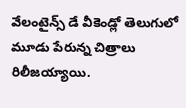వేలంటైన్స్ డే వీకెండ్లో తెలుగులో మూడు పేరున్న చిత్రాలు రిలీజయ్యాయి.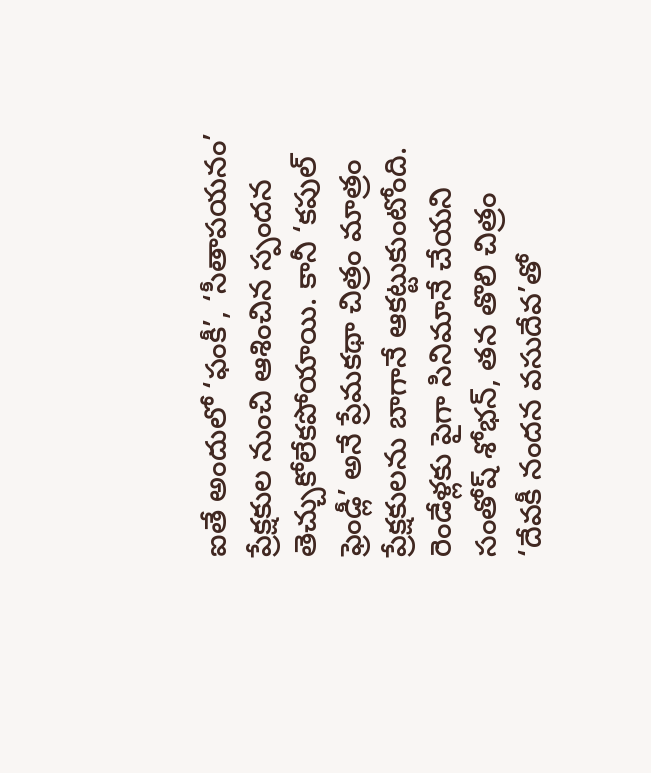ఐతే అందులో ‘ఫంకీ’, ‘సీతాపయనం’ ప్రేక్షకుల నుంచి ఆశించిన స్పందన తెచ్చుకోలేకపోయాయి. కానీ ‘కపుల్ ఫ్రెండ్లీ’ అనే ప్రేమకథా చిత్రం మాత్రం ప్రేక్షకులను బాగానే ఆకట్టుకుంటోంది. రెండేళ్లకు పైగా సినిమానే చేయని సంతోష్ శోభన్, తన తొలి చిత్రం ‘దేవకీ నందన వసుదేవ’తో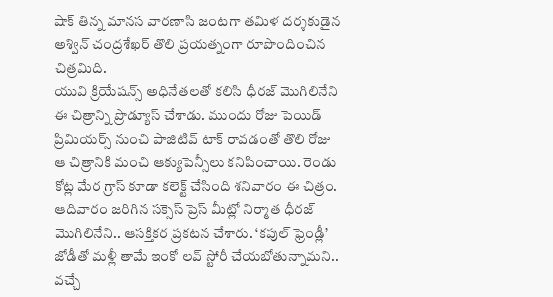షాక్ తిన్న మానస వారణాసి జంటగా తమిళ దర్శకుడైన అశ్విన్ చంద్రశేఖర్ తొలి ప్రయత్నంగా రూపొందించిన చిత్రమిది.
యువి క్రియేషన్స్ అధినేతలతో కలిసి ధీరజ్ మొగిలినేని ఈ చిత్రాన్ని ప్రొడ్యూస్ చేశాడు. ముందు రోజు పెయిడ్ ప్రిమియర్స్ నుంచి పాజిటివ్ టాక్ రావడంతో తొలి రోజు ఆ చిత్రానికి మంచి ఆక్యుపెన్సీలు కనిపించాయి. రెండు కోట్ల మేర గ్రాస్ కూడా కలెక్ట్ చేసింది శనివారం ఈ చిత్రం.
ఆదివారం జరిగిన సక్సెస్ ప్రెస్ మీట్లో నిర్మాత ధీరజ్ మొగిలినేని.. ఆసక్తికర ప్రకటన చేశారు. ‘కపుల్ ఫ్రెండ్లీ’ జోడీతో మళ్లీ తామే ఇంకో లవ్ స్టోరీ చేయబోతున్నామని.. వచ్చే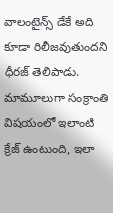వాలంటైన్స్ డేకే అది కూడా రిలీజవుతుందని ధీరజ్ తెలిపాడు. మామూలుగా సంక్రాంతి విషయంలో ఇలాంటి క్రేజ్ ఉంటుంది, ఇలా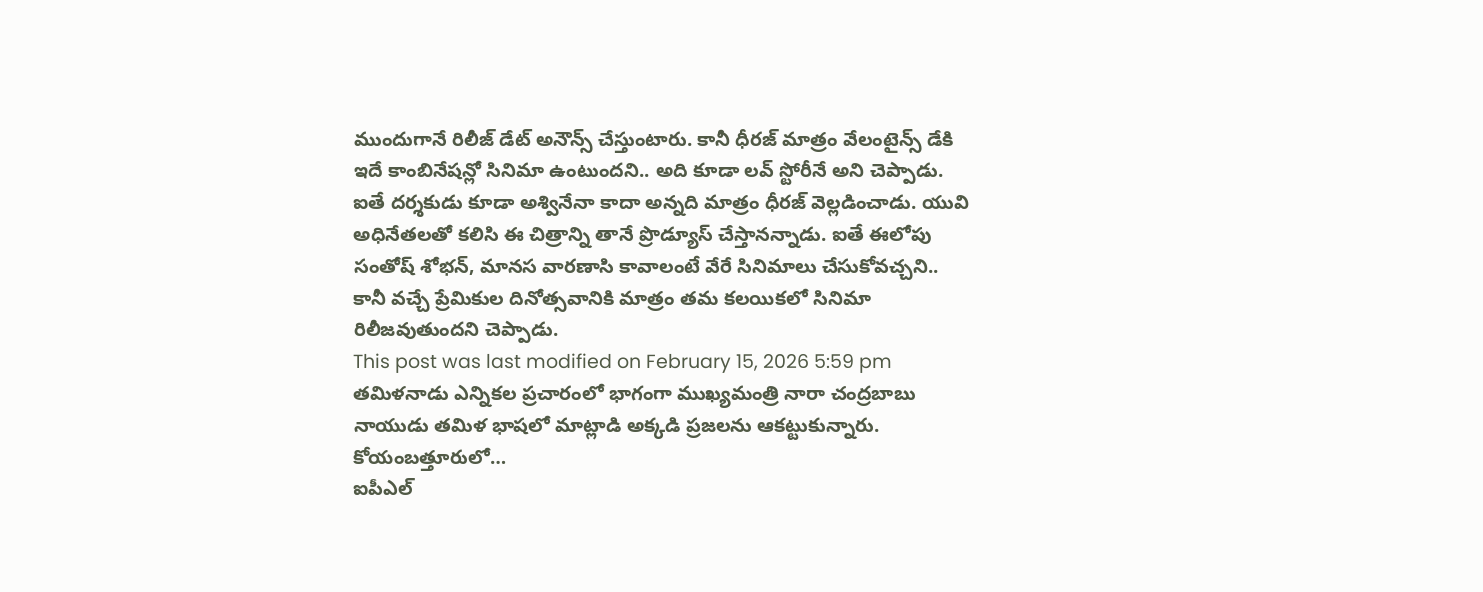ముందుగానే రిలీజ్ డేట్ అనౌన్స్ చేస్తుంటారు. కానీ ధీరజ్ మాత్రం వేలంటైన్స్ డేకి ఇదే కాంబినేషన్లో సినిమా ఉంటుందని.. అది కూడా లవ్ స్టోరీనే అని చెప్పాడు.
ఐతే దర్శకుడు కూడా అశ్వినేనా కాదా అన్నది మాత్రం ధీరజ్ వెల్లడించాడు. యువి అధినేతలతో కలిసి ఈ చిత్రాన్ని తానే ప్రొడ్యూస్ చేస్తానన్నాడు. ఐతే ఈలోపు సంతోష్ శోభన్, మానస వారణాసి కావాలంటే వేరే సినిమాలు చేసుకోవచ్చని.. కానీ వచ్చే ప్రేమికుల దినోత్సవానికి మాత్రం తమ కలయికలో సినిమా రిలీజవుతుందని చెప్పాడు.
This post was last modified on February 15, 2026 5:59 pm
తమిళనాడు ఎన్నికల ప్రచారంలో భాగంగా ముఖ్యమంత్రి నారా చంద్రబాబు నాయుడు తమిళ భాషలో మాట్లాడి అక్కడి ప్రజలను ఆకట్టుకున్నారు. కోయంబత్తూరులో…
ఐపీఎల్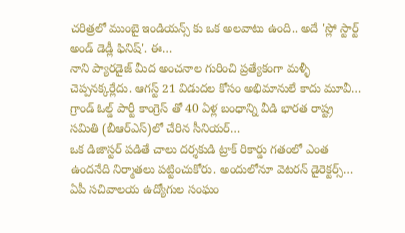చరిత్రలో ముంబై ఇండియన్స్ కు ఒక అలవాటు ఉంది.. అదే 'స్లో స్టార్ట్ అండ్ డెడ్లీ ఫినిష్'. ఈ…
నాని ప్యారడైజ్ మీద అంచనాల గురించి ప్రత్యేకంగా మళ్ళీ చెప్పనక్కర్లేదు. ఆగస్ట్ 21 విడుదల కోసం అభిమానులే కాదు మూవీ…
గ్రాండ్ ఓల్డ్ పార్టీ కాంగ్రెస్ తో 40 ఏళ్ల బంధాన్ని వీడి భారత రాష్ట్ర సమితి (బీఆర్ఎస్)లో చేరిన సీనియర్…
ఒక డిజాస్టర్ పడితే చాలు దర్శకుడి ట్రాక్ రికార్డు గతంలో ఎంత ఉందనేది నిర్మాతలు పట్టించుకోరు. అందులోనూ వెటరన్ డైరెక్టర్స్…
ఏపీ సచివాలయ ఉద్యోగుల సంఘం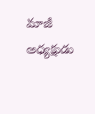మాజీ అధ్యక్షుడు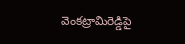వెంకట్రామిరెడ్డిపై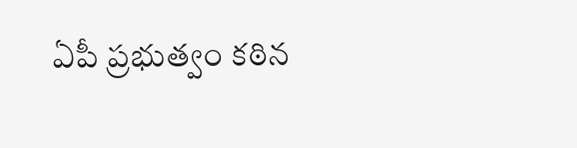ఏపీ ప్రభుత్వం కఠిన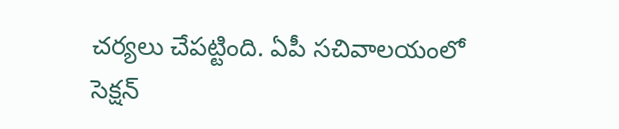చర్యలు చేపట్టింది. ఏపీ సచివాలయంలో సెక్షన్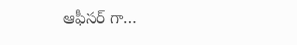ఆఫీసర్ గా…